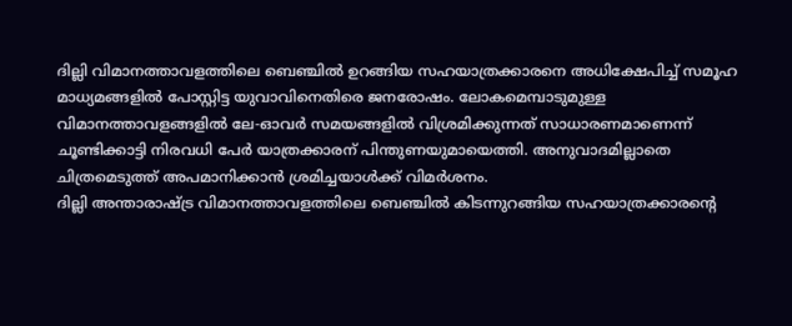ദില്ലി വിമാനത്താവളത്തിലെ ബെഞ്ചിൽ ഉറങ്ങിയ സഹയാത്രക്കാരനെ അധിക്ഷേപിച്ച് സമൂഹ മാധ്യമങ്ങളിൽ പോസ്റ്റിട്ട യുവാവിനെതിരെ ജനരോഷം. ലോകമെമ്പാടുമുള്ള വിമാനത്താവളങ്ങളിൽ ലേ-ഓവർ സമയങ്ങളിൽ വിശ്രമിക്കുന്നത് സാധാരണമാണെന്ന് ചൂണ്ടിക്കാട്ടി നിരവധി പേർ യാത്രക്കാരന് പിന്തുണയുമായെത്തി. അനുവാദമില്ലാതെ ചിത്രമെടുത്ത് അപമാനിക്കാൻ ശ്രമിച്ചയാൾക്ക് വിമർശനം.
ദില്ലി അന്താരാഷ്ട്ര വിമാനത്താവളത്തിലെ ബെഞ്ചിൽ കിടന്നുറങ്ങിയ സഹയാത്രക്കാരന്റെ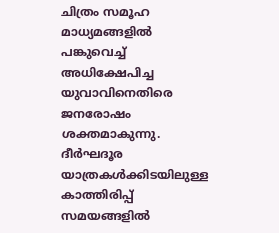ചിത്രം സമൂഹ മാധ്യമങ്ങളിൽ പങ്കുവെച്ച് അധിക്ഷേപിച്ച യുവാവിനെതിരെ ജനരോഷം ശക്തമാകുന്നു. ദീർഘദൂര യാത്രകൾക്കിടയിലുള്ള കാത്തിരിപ്പ് സമയങ്ങളിൽ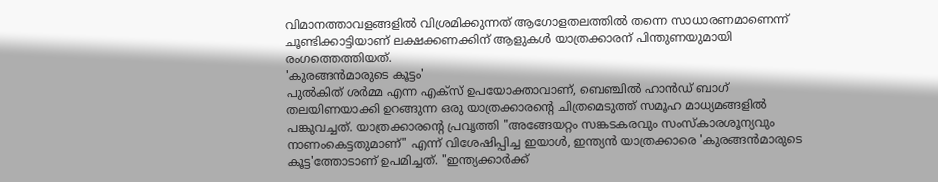വിമാനത്താവളങ്ങളിൽ വിശ്രമിക്കുന്നത് ആഗോളതലത്തിൽ തന്നെ സാധാരണമാണെന്ന് ചൂണ്ടിക്കാട്ടിയാണ് ലക്ഷക്കണക്കിന് ആളുകൾ യാത്രക്കാരന് പിന്തുണയുമായി രംഗത്തെത്തിയത്.
'കുരങ്ങൻമാരുടെ കൂട്ടം'
പുൽകിത് ശർമ്മ എന്ന എക്സ് ഉപയോക്താവാണ്, ബെഞ്ചിൽ ഹാൻഡ് ബാഗ് തലയിണയാക്കി ഉറങ്ങുന്ന ഒരു യാത്രക്കാരന്റെ ചിത്രമെടുത്ത് സമൂഹ മാധ്യമങ്ങളിൽ പങ്കുവച്ചത്. യാത്രക്കാരന്റെ പ്രവൃത്തി "അങ്ങേയറ്റം സങ്കടകരവും സംസ്കാരശൂന്യവും നാണംകെട്ടതുമാണ്" എന്ന് വിശേഷിപ്പിച്ച ഇയാൾ, ഇന്ത്യൻ യാത്രക്കാരെ 'കുരങ്ങൻമാരുടെ കൂട്ട'ത്തോടാണ് ഉപമിച്ചത്. "ഇന്ത്യക്കാർക്ക്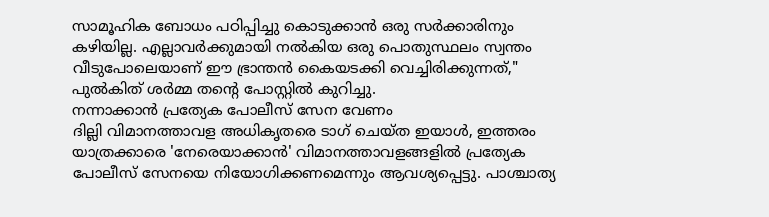സാമൂഹിക ബോധം പഠിപ്പിച്ചു കൊടുക്കാൻ ഒരു സർക്കാരിനും കഴിയില്ല. എല്ലാവർക്കുമായി നൽകിയ ഒരു പൊതുസ്ഥലം സ്വന്തം വീടുപോലെയാണ് ഈ ഭ്രാന്തൻ കൈയടക്കി വെച്ചിരിക്കുന്നത്," പുൽകിത് ശർമ്മ തന്റെ പോസ്റ്റിൽ കുറിച്ചു.
നന്നാക്കാൻ പ്രത്യേക പോലീസ് സേന വേണം
ദില്ലി വിമാനത്താവള അധികൃതരെ ടാഗ് ചെയ്ത ഇയാൾ, ഇത്തരം യാത്രക്കാരെ 'നേരെയാക്കാൻ' വിമാനത്താവളങ്ങളിൽ പ്രത്യേക പോലീസ് സേനയെ നിയോഗിക്കണമെന്നും ആവശ്യപ്പെട്ടു. പാശ്ചാത്യ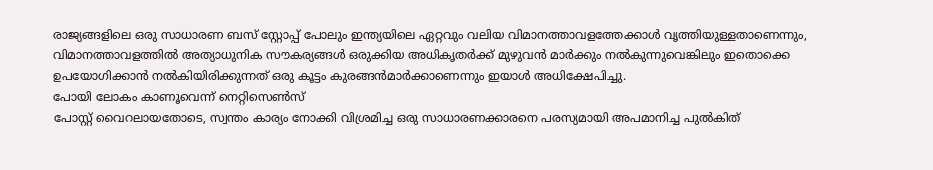രാജ്യങ്ങളിലെ ഒരു സാധാരണ ബസ് സ്റ്റോപ്പ് പോലും ഇന്ത്യയിലെ ഏറ്റവും വലിയ വിമാനത്താവളത്തേക്കാൾ വൃത്തിയുള്ളതാണെന്നും, വിമാനത്താവളത്തിൽ അത്യാധുനിക സൗകര്യങ്ങൾ ഒരുക്കിയ അധികൃതർക്ക് മുഴുവൻ മാർക്കും നൽകുന്നുവെങ്കിലും ഇതൊക്കെ ഉപയോഗിക്കാൻ നൽകിയിരിക്കുന്നത് ഒരു കൂട്ടം കുരങ്ങൻമാർക്കാണെന്നും ഇയാൾ അധിക്ഷേപിച്ചു.
പോയി ലോകം കാണൂവെന്ന് നെറ്റിസെൺസ്
പോസ്റ്റ് വൈറലായതോടെ, സ്വന്തം കാര്യം നോക്കി വിശ്രമിച്ച ഒരു സാധാരണക്കാരനെ പരസ്യമായി അപമാനിച്ച പുൽകിത്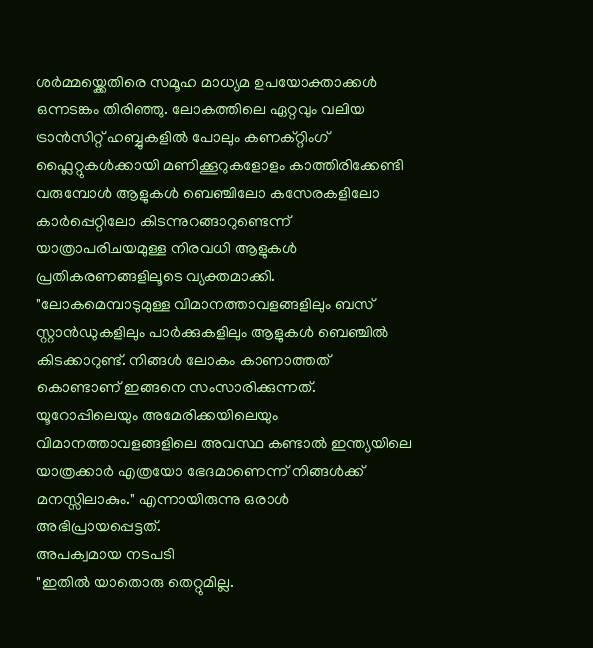ശർമ്മയ്ക്കെതിരെ സമൂഹ മാധ്യമ ഉപയോക്താക്കൾ ഒന്നടങ്കം തിരിഞ്ഞു. ലോകത്തിലെ ഏറ്റവും വലിയ ട്രാൻസിറ്റ് ഹബ്ബുകളിൽ പോലും കണക്റ്റിംഗ് ഫ്ലൈറ്റുകൾക്കായി മണിക്കൂറുകളോളം കാത്തിരിക്കേണ്ടി വരുമ്പോൾ ആളുകൾ ബെഞ്ചിലോ കസേരകളിലോ കാർപ്പെറ്റിലോ കിടന്നുറങ്ങാറുണ്ടെന്ന് യാത്രാപരിചയമുള്ള നിരവധി ആളുകൾ പ്രതികരണങ്ങളിലൂടെ വ്യക്തമാക്കി. "ലോകമെമ്പാടുമുള്ള വിമാനത്താവളങ്ങളിലും ബസ് സ്റ്റാൻഡുകളിലും പാർക്കുകളിലും ആളുകൾ ബെഞ്ചിൽ കിടക്കാറുണ്ട്. നിങ്ങൾ ലോകം കാണാത്തത് കൊണ്ടാണ് ഇങ്ങനെ സംസാരിക്കുന്നത്. യൂറോപ്പിലെയും അമേരിക്കയിലെയും വിമാനത്താവളങ്ങളിലെ അവസ്ഥ കണ്ടാൽ ഇന്ത്യയിലെ യാത്രക്കാർ എത്രയോ ഭേദമാണെന്ന് നിങ്ങൾക്ക് മനസ്സിലാകും." എന്നായിരുന്നു ഒരാൾ അഭിപ്രായപ്പെട്ടത്.
അപക്വമായ നടപടി
"ഇതിൽ യാതൊരു തെറ്റുമില്ല.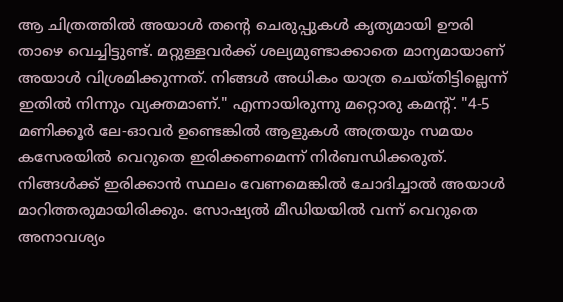ആ ചിത്രത്തിൽ അയാൾ തന്റെ ചെരുപ്പുകൾ കൃത്യമായി ഊരി താഴെ വെച്ചിട്ടുണ്ട്. മറ്റുള്ളവർക്ക് ശല്യമുണ്ടാക്കാതെ മാന്യമായാണ് അയാൾ വിശ്രമിക്കുന്നത്. നിങ്ങൾ അധികം യാത്ര ചെയ്തിട്ടില്ലെന്ന് ഇതിൽ നിന്നും വ്യക്തമാണ്." എന്നായിരുന്നു മറ്റൊരു കമന്റ്. "4-5 മണിക്കൂർ ലേ-ഓവർ ഉണ്ടെങ്കിൽ ആളുകൾ അത്രയും സമയം കസേരയിൽ വെറുതെ ഇരിക്കണമെന്ന് നിർബന്ധിക്കരുത്. നിങ്ങൾക്ക് ഇരിക്കാൻ സ്ഥലം വേണമെങ്കിൽ ചോദിച്ചാൽ അയാൾ മാറിത്തരുമായിരിക്കും. സോഷ്യൽ മീഡിയയിൽ വന്ന് വെറുതെ അനാവശ്യം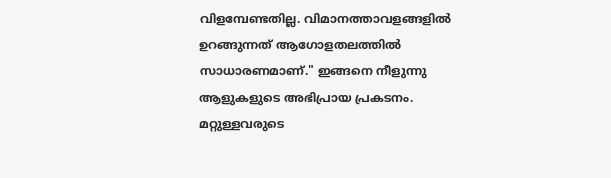വിളമ്പേണ്ടതില്ല. വിമാനത്താവളങ്ങളിൽ ഉറങ്ങുന്നത് ആഗോളതലത്തിൽ സാധാരണമാണ്." ഇങ്ങനെ നീളുന്നു ആളുകളുടെ അഭിപ്രായ പ്രകടനം. മറ്റുള്ളവരുടെ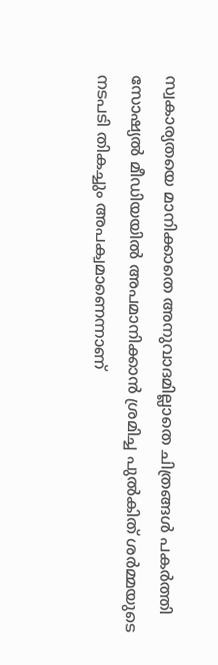സ്വകാര്യതയെ മാനിക്കാതെ അനുവാദമില്ലാതെ ചിത്രങ്ങൾ പകർത്തി സോഷ്യൽ മീഡിയയിൽ അപമാനിക്കാൻ ശ്രമിച്ച പുൽകിത് ശർമ്മയുടെ നടപടി തികച്ചും അപക്വമാണെന്നാണ്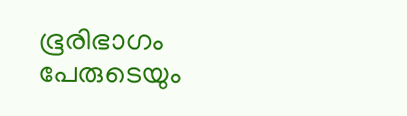ഭൂരിഭാഗം പേരുടെയും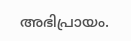അഭിപ്രായം.